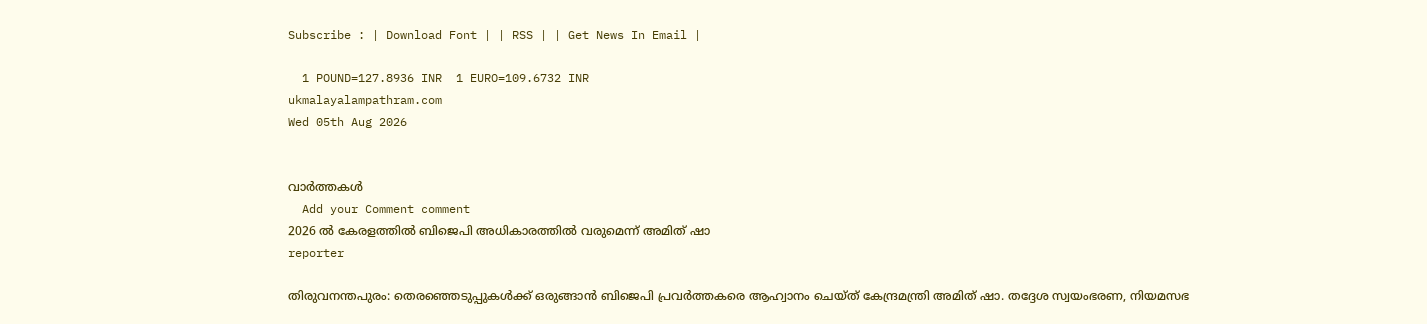Subscribe : | Download Font | | RSS | | Get News In Email |

  1 POUND=127.8936 INR  1 EURO=109.6732 INR
ukmalayalampathram.com
Wed 05th Aug 2026


വാര്‍ത്തകള്‍
  Add your Comment comment
2026 ല്‍ കേരളത്തില്‍ ബിജെപി അധികാരത്തില്‍ വരുമെന്ന് അമിത് ഷാ
reporter

തിരുവനന്തപുരം: തെരഞ്ഞെടുപ്പുകള്‍ക്ക് ഒരുങ്ങാന്‍ ബിജെപി പ്രവര്‍ത്തകരെ ആഹ്വാനം ചെയ്ത് കേന്ദ്രമന്ത്രി അമിത് ഷാ. തദ്ദേശ സ്വയംഭരണ, നിയമസഭ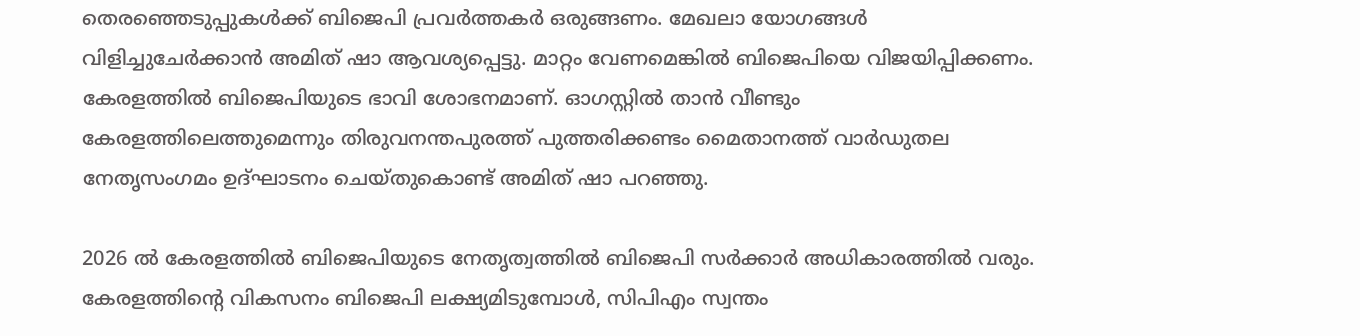തെരഞ്ഞെടുപ്പുകള്‍ക്ക് ബിജെപി പ്രവര്‍ത്തകര്‍ ഒരുങ്ങണം. മേഖലാ യോഗങ്ങള്‍ വിളിച്ചുചേര്‍ക്കാന്‍ അമിത് ഷാ ആവശ്യപ്പെട്ടു. മാറ്റം വേണമെങ്കില്‍ ബിജെപിയെ വിജയിപ്പിക്കണം. കേരളത്തില്‍ ബിജെപിയുടെ ഭാവി ശോഭനമാണ്. ഓഗസ്റ്റില്‍ താന്‍ വീണ്ടും കേരളത്തിലെത്തുമെന്നും തിരുവനന്തപുരത്ത് പുത്തരിക്കണ്ടം മൈതാനത്ത് വാര്‍ഡുതല നേതൃസംഗമം ഉദ്ഘാടനം ചെയ്തുകൊണ്ട് അമിത് ഷാ പറഞ്ഞു.

2026 ല്‍ കേരളത്തില്‍ ബിജെപിയുടെ നേതൃത്വത്തില്‍ ബിജെപി സര്‍ക്കാര്‍ അധികാരത്തില്‍ വരും. കേരളത്തിന്റെ വികസനം ബിജെപി ലക്ഷ്യമിടുമ്പോള്‍, സിപിഎം സ്വന്തം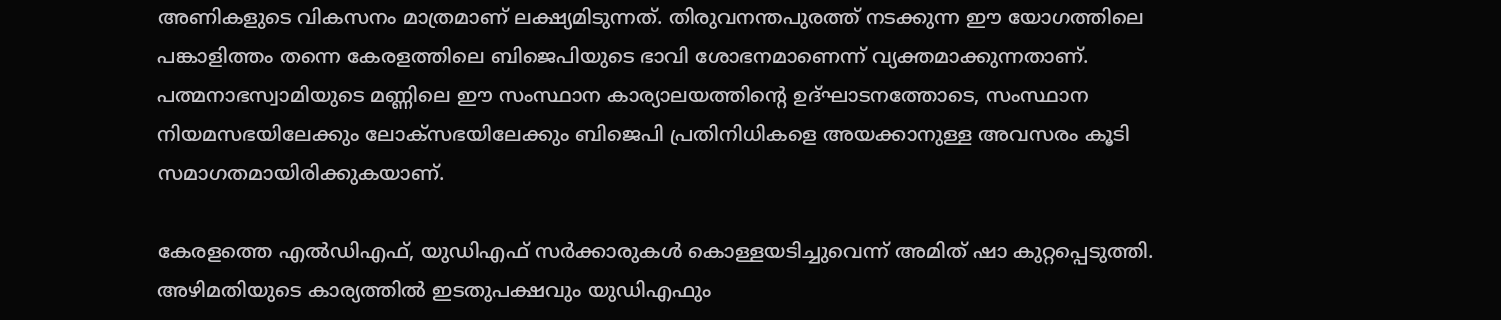അണികളുടെ വികസനം മാത്രമാണ് ലക്ഷ്യമിടുന്നത്. തിരുവനന്തപുരത്ത് നടക്കുന്ന ഈ യോഗത്തിലെ പങ്കാളിത്തം തന്നെ കേരളത്തിലെ ബിജെപിയുടെ ഭാവി ശോഭനമാണെന്ന് വ്യക്തമാക്കുന്നതാണ്. പത്മനാഭസ്വാമിയുടെ മണ്ണിലെ ഈ സംസ്ഥാന കാര്യാലയത്തിന്റെ ഉദ്ഘാടനത്തോടെ, സംസ്ഥാന നിയമസഭയിലേക്കും ലോക്സഭയിലേക്കും ബിജെപി പ്രതിനിധികളെ അയക്കാനുള്ള അവസരം കൂടി സമാഗതമായിരിക്കുകയാണ്.

കേരളത്തെ എല്‍ഡിഎഫ്, യുഡിഎഫ് സര്‍ക്കാരുകള്‍ കൊള്ളയടിച്ചുവെന്ന് അമിത് ഷാ കുറ്റപ്പെടുത്തി. അഴിമതിയുടെ കാര്യത്തില്‍ ഇടതുപക്ഷവും യുഡിഎഫും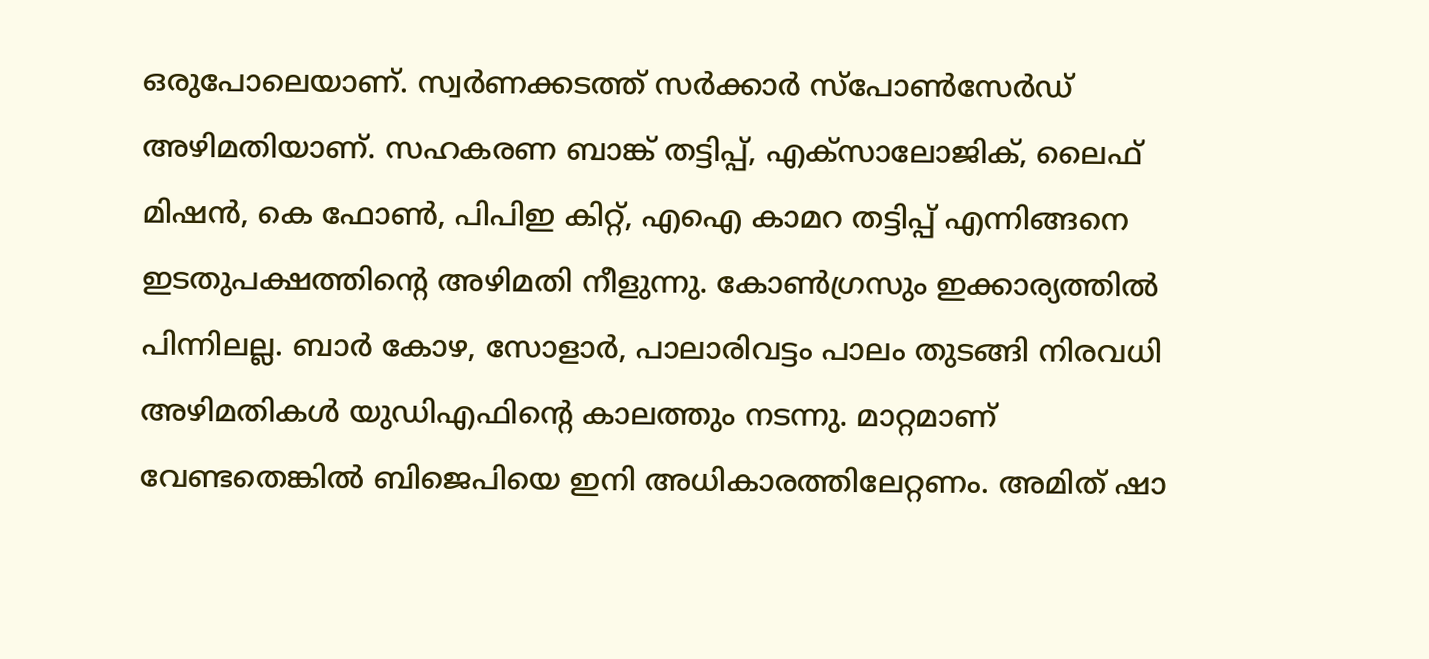ഒരുപോലെയാണ്. സ്വര്‍ണക്കടത്ത് സര്‍ക്കാര്‍ സ്പോണ്‍സേര്‍ഡ് അഴിമതിയാണ്. സഹകരണ ബാങ്ക് തട്ടിപ്പ്, എക്സാലോജിക്, ലൈഫ് മിഷന്‍, കെ ഫോണ്‍, പിപിഇ കിറ്റ്, എഐ കാമറ തട്ടിപ്പ് എന്നിങ്ങനെ ഇടതുപക്ഷത്തിന്റെ അഴിമതി നീളുന്നു. കോണ്‍ഗ്രസും ഇക്കാര്യത്തില്‍ പിന്നിലല്ല. ബാര്‍ കോഴ, സോളാര്‍, പാലാരിവട്ടം പാലം തുടങ്ങി നിരവധി അഴിമതികള്‍ യുഡിഎഫിന്റെ കാലത്തും നടന്നു. മാറ്റമാണ് വേണ്ടതെങ്കില്‍ ബിജെപിയെ ഇനി അധികാരത്തിലേറ്റണം. അമിത് ഷാ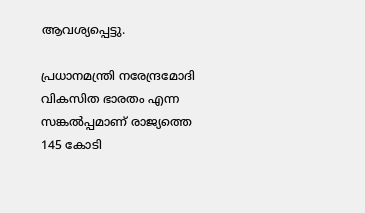ആവശ്യപ്പെട്ടു.

പ്രധാനമന്ത്രി നരേന്ദ്രമോദി വികസിത ഭാരതം എന്ന സങ്കല്‍പ്പമാണ് രാജ്യത്തെ 145 കോടി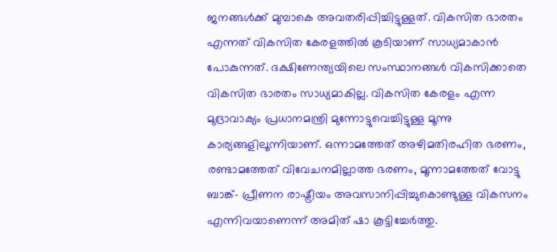ജനങ്ങള്‍ക്ക് മുമ്പാകെ അവതരിപ്പിച്ചിട്ടുള്ളത്. വികസിത ഭാരതം എന്നത് വികസിത കേരളത്തില്‍ കൂടിയാണ് സാധ്യമാകാന്‍ പോകുന്നത്. ദക്ഷിണേന്ത്യയിലെ സംസ്ഥാനങ്ങള്‍ വികസിക്കാതെ വികസിത ഭാരതം സാധ്യമാകില്ല. വികസിത കേരളം എന്ന മുദ്രാവാക്യം പ്രധാനമന്ത്രി മുന്നോട്ടുവെച്ചിട്ടുള്ള മൂന്നു കാര്യങ്ങളിലൂന്നിയാണ്. ഒന്നാമത്തേത് അഴിമതിരഹിത ഭരണം, രണ്ടാമത്തേത് വിവേചനമില്ലാത്ത ഭരണം, മൂന്നാമത്തേത് വോട്ടു ബാങ്ക്- പ്രീണന രാഷ്ട്രീയം അവസാനിപ്പിച്ചുകൊണ്ടുള്ള വികസനം എന്നിവയാണെന്ന് അമിത് ഷാ കൂട്ടിച്ചേര്‍ത്തു.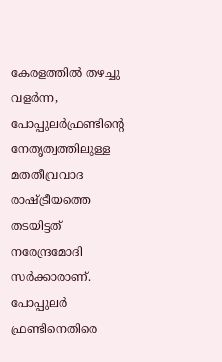കേരളത്തില്‍ തഴച്ചു വളര്‍ന്ന, പോപ്പുലര്‍ഫ്രണ്ടിന്റെ നേതൃത്വത്തിലുള്ള മതതീവ്രവാദ രാഷ്ട്രീയത്തെ തടയിട്ടത് നരേന്ദ്രമോദി സര്‍ക്കാരാണ്. പോപ്പുലര്‍ ഫ്രണ്ടിനെതിരെ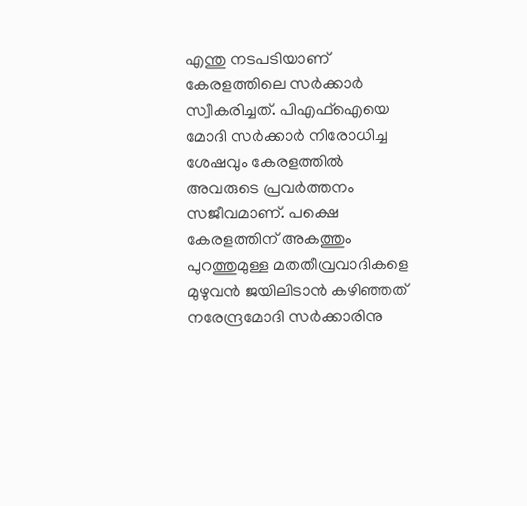എന്തു നടപടിയാണ് കേരളത്തിലെ സര്‍ക്കാര്‍ സ്വീകരിച്ചത്. പിഎഫ്ഐയെ മോദി സര്‍ക്കാര്‍ നിരോധിച്ച ശേഷവും കേരളത്തില്‍ അവരുടെ പ്രവര്‍ത്തനം സജീവമാണ്. പക്ഷെ കേരളത്തിന് അകത്തും പുറത്തുമുള്ള മതതീവ്രവാദികളെ മുഴുവന്‍ ജയിലിടാന്‍ കഴിഞ്ഞത് നരേന്ദ്രമോദി സര്‍ക്കാരിനു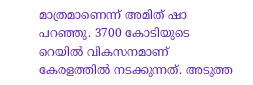മാത്രമാണെന്ന് അമിത് ഷാ പറഞ്ഞു. 3700 കോടിയുടെ റെയില്‍ വികസനമാണ് കേരളത്തില്‍ നടക്കുന്നത്. അടുത്ത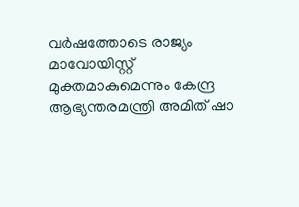വര്‍ഷത്തോടെ രാജ്യം മാവോയിസ്റ്റ് മുക്തമാകുമെന്നും കേന്ദ്ര ആഭ്യന്തരമന്ത്രി അമിത് ഷാ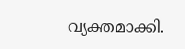വ്യക്തമാക്കി.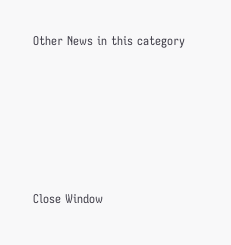Other News in this category








Close Window